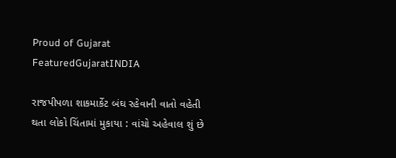Proud of Gujarat
FeaturedGujaratINDIA

રાજપીપળા શાકમાર્કેટ બંઘ રહેવાની વાતો વહેતી થતા લોકો ચિંતામાં મુકાયા : વાંચો અહેવાલ શું છે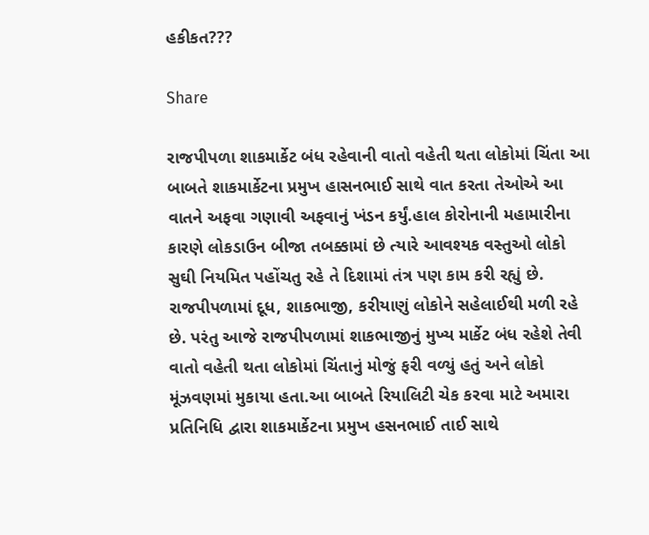હકીકત???

Share

રાજપીપળા શાકમાર્કેટ બંધ રહેવાની વાતો વહેતી થતા લોકોમાં ચિંતા આ બાબતે શાકમાર્કેટના પ્રમુખ હાસનભાઈ સાથે વાત કરતા તેઓએ આ વાતને અફવા ગણાવી અફવાનું ખંડન કર્યું.હાલ કોરોનાની મહામારીના કારણે લોકડાઉન બીજા તબક્કામાં છે ત્યારે આવશ્યક વસ્તુઓ લોકો સુઘી નિયમિત પહોંચતુ રહે તે દિશામાં તંત્ર પણ કામ કરી રહ્યું છે. રાજપીપળામાં દૂધ, શાકભાજી, કરીયાણું લોકોને સહેલાઈથી મળી રહે છે. પરંતુ આજે રાજપીપળામાં શાકભાજીનું મુખ્ય માર્કેટ બંધ રહેશે તેવી વાતો વહેતી થતા લોકોમાં ચિંતાનું મોજું ફરી વળ્યું હતું અને લોકો મૂંઝવણમાં મુકાયા હતા.આ બાબતે રિયાલિટી ચેક કરવા માટે અમારા પ્રતિનિધિ દ્વારા શાકમાર્કેટના પ્રમુખ હસનભાઈ તાઈ સાથે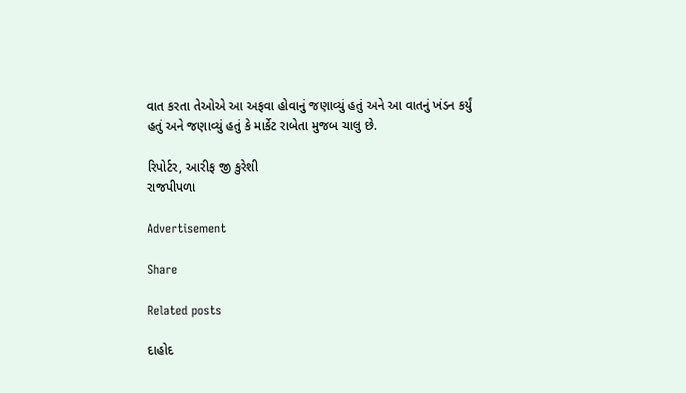વાત કરતા તેઓએ આ અફવા હોવાનું જણાવ્યું હતું અને આ વાતનું ખંડન કર્યું હતું અને જણાવ્યું હતું કે માર્કેટ રાબેતા મુજબ ચાલુ છે.

રિપોર્ટર, આરીફ જી કુરેશી
રાજપીપળા

Advertisement

Share

Related posts

દાહોદ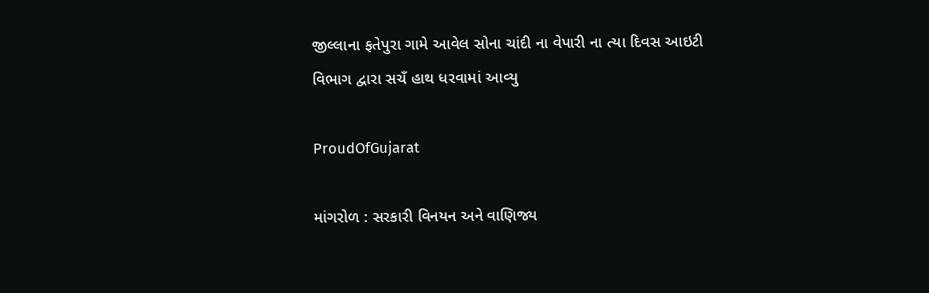જીલ્લાના ફતેપુરા ગામે આવેલ સોના ચાંદી ના વેપારી ના ત્યા દિવસ આઇટી વિભાગ દ્વારા સચઁ હાથ ધરવામાં આવ્યુ

ProudOfGujarat

માંગરોળ : સરકારી વિનયન અને વાણિજ્ય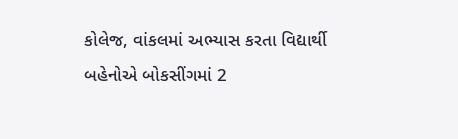કોલેજ, વાંકલમાં અભ્યાસ કરતા વિદ્યાર્થી બહેનોએ બોકસીંગમાં 2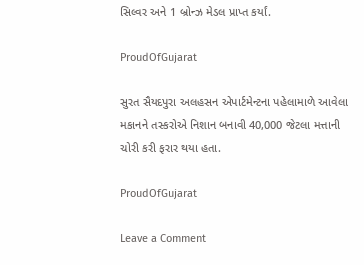સિલ્વર અને 1 બ્રોન્ઝ મેડલ પ્રાપ્ત કર્યાં.

ProudOfGujarat

સુરત સૈયદપુરા અલહસન એપાર્ટમેન્ટના પહેલામાળે આવેલા મકાનને તસ્કરોએ નિશાન બનાવી 40,000 જેટલા મત્તાની ચોરી કરી ફરાર થયા હતા.

ProudOfGujarat

Leave a Comment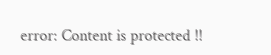error: Content is protected !!